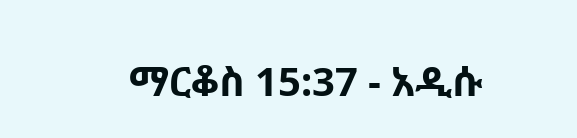ማርቆስ 15:37 - አዲሱ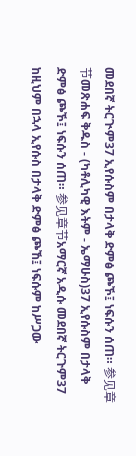መደበኛ ትርጒም37 ኢየሱስም በታላቅ ድምፅ ጮኾ፤ ነፍሱን ሰጠ። 参见章节መጽሐፍ ቅዱስ - (ካቶሊካዊ እትም - ኤማሁስ)37 ኢየሱስም በታላቅ ድምፅ ጮኾ፤ ነፍሱን ሰጠ። 参见章节አማርኛ አዲሱ መደበኛ ትርጉም37 ከዚህም በኋላ ኢየሱስ በታላቅ ድምፅ ጮኸ፤ ነፍሱም ከሥጋው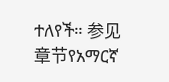ተለየች። 参见章节የአማርኛ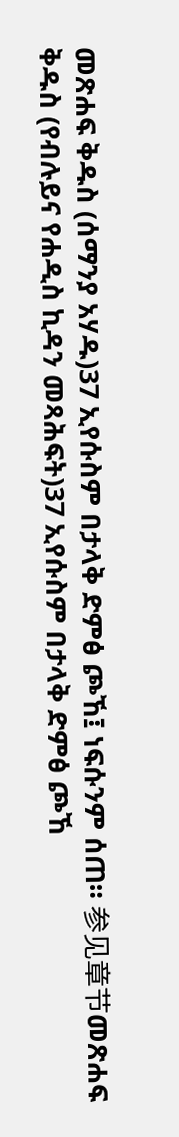መጽሐፍ ቅዱስ (ሰማንያ አሃዱ)37 ኢየሱስም በታላቅ ድምፅ ጮኸ፤ ነፍሱንም ሰጠ። 参见章节መጽሐፍ ቅዱስ (የብሉይና የሐዲስ ኪዳን መጻሕፍት)37 ኢየሱስም በታላቅ ድምፅ ጮኸ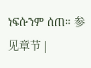ነፍሱንም ሰጠ። 参见章节 |